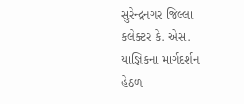સુરેન્દ્રનગર જિલ્લા કલેક્ટર કે. એસ. યાજ્ઞિકના માર્ગદર્શન હેઠળ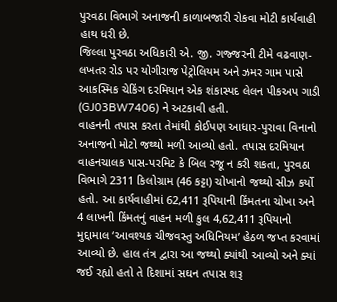પુરવઠા વિભાગે અનાજની કાળાબજારી રોકવા મોટી કાર્યવાહી હાથ ધરી છે.
જિલ્લા પુરવઠા અધિકારી એ. જી. ગજ્જરની ટીમે વઢવાણ-લખતર રોડ પર યોગીરાજ પેટ્રોલિયમ અને ઝમર ગામ પાસે આકસ્મિક ચેકિંગ દરમિયાન એક શંકાસ્પદ લેલન પીકઅપ ગાડી (GJ03BW7406) ને અટકાવી હતી.
વાહનની તપાસ કરતા તેમાંથી કોઈપણ આધાર-પુરાવા વિનાનો અનાજનો મોટો જથ્થો મળી આવ્યો હતો. તપાસ દરમિયાન વાહનચાલક પાસ-પરમિટ કે બિલ રજૂ ન કરી શકતા, પુરવઠા વિભાગે 2311 કિલોગ્રામ (46 કટ્ટા) ચોખાનો જથ્થો સીઝ કર્યો હતો. આ કાર્યવાહીમાં 62,411 રૂપિયાની કિંમતના ચોખા અને 4 લાખની કિંમતનું વાહન મળી કુલ 4,62,411 રૂપિયાનો મુદ્દામાલ ‘આવશ્યક ચીજવસ્તુ અધિનિયમ’ હેઠળ જપ્ત કરવામાં આવ્યો છે. હાલ તંત્ર દ્વારા આ જથ્થો ક્યાંથી આવ્યો અને ક્યાં જઈ રહ્યો હતો તે દિશામાં સઘન તપાસ શરૂ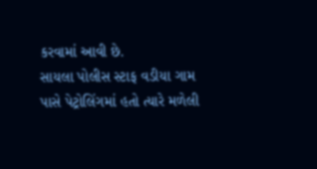કરવામાં આવી છે.
સાયલા પોલીસ સ્ટાફ વડીયા ગામ પાસે પેટ્રોલિંગમાં હતો ત્યારે મળેલી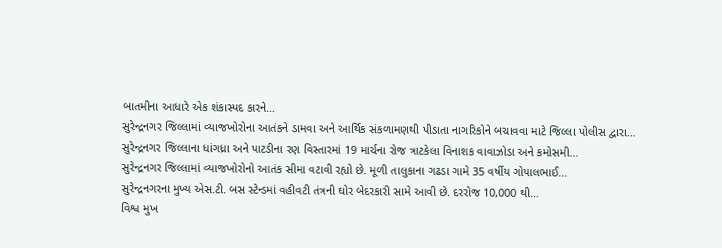બાતમીના આધારે એક શંકાસ્પદ કારને…
સુરેન્દ્રનગર જિલ્લામાં વ્યાજખોરોના આતંકને ડામવા અને આર્થિક સંકળામણથી પીડાતા નાગરિકોને બચાવવા માટે જિલ્લા પોલીસ દ્વારા…
સુરેન્દ્રનગર જિલ્લાના ધાંગધ્રા અને પાટડીના રણ વિસ્તારમાં 19 માર્ચના રોજ ત્રાટકેલા વિનાશક વાવાઝોડા અને કમોસમી…
સુરેન્દ્રનગર જિલ્લામાં વ્યાજખોરોનો આતંક સીમા વટાવી રહ્યો છે. મૂળી તાલુકાના ગઢડા ગામે 35 વર્ષીય ગોપાલભાઈ…
સુરેન્દ્રનગરના મુખ્ય એસ.ટી. બસ સ્ટેન્ડમાં વહીવટી તંત્રની ઘોર બેદરકારી સામે આવી છે. દરરોજ 10,000 થી…
વિશ્વ મુખ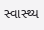સ્વાસ્થ્ય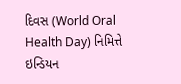દિવસ (World Oral Health Day) નિમિત્તે ઇન્ડિયન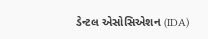ડેન્ટલ એસોસિએશન (IDA)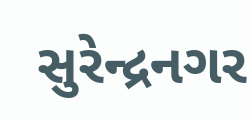સુરેન્દ્રનગર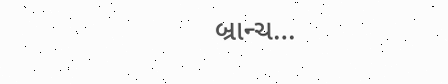બ્રાન્ચ…